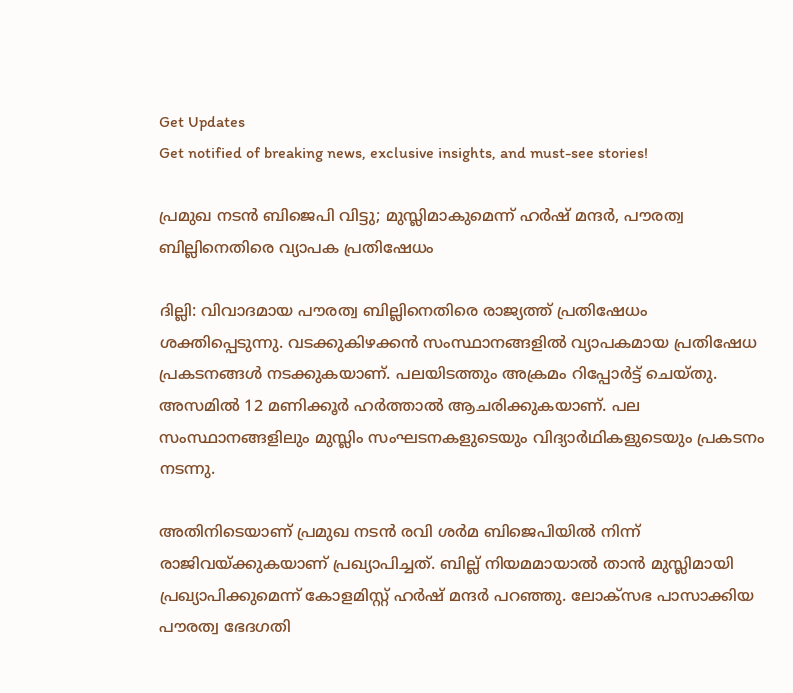Get Updates
Get notified of breaking news, exclusive insights, and must-see stories!

പ്രമുഖ നടന്‍ ബിജെപി വിട്ടു; മുസ്ലിമാകുമെന്ന് ഹര്‍ഷ് മന്ദര്‍, പൗരത്വ ബില്ലിനെതിരെ വ്യാപക പ്രതിഷേധം

ദില്ലി: വിവാദമായ പൗരത്വ ബില്ലിനെതിരെ രാജ്യത്ത് പ്രതിഷേധം ശക്തിപ്പെടുന്നു. വടക്കുകിഴക്കന്‍ സംസ്ഥാനങ്ങളില്‍ വ്യാപകമായ പ്രതിഷേധ പ്രകടനങ്ങള്‍ നടക്കുകയാണ്. പലയിടത്തും അക്രമം റിപ്പോര്‍ട്ട് ചെയ്തു. അസമില്‍ 12 മണിക്കൂര്‍ ഹര്‍ത്താല്‍ ആചരിക്കുകയാണ്. പല സംസ്ഥാനങ്ങളിലും മുസ്ലിം സംഘടനകളുടെയും വിദ്യാര്‍ഥികളുടെയും പ്രകടനം നടന്നു.

അതിനിടെയാണ് പ്രമുഖ നടന്‍ രവി ശര്‍മ ബിജെപിയില്‍ നിന്ന് രാജിവയ്ക്കുകയാണ് പ്രഖ്യാപിച്ചത്. ബില്ല് നിയമമായാല്‍ താന്‍ മുസ്ലിമായി പ്രഖ്യാപിക്കുമെന്ന് കോളമിസ്റ്റ് ഹര്‍ഷ് മന്ദര്‍ പറഞ്ഞു. ലോക്‌സഭ പാസാക്കിയ പൗരത്വ ഭേദഗതി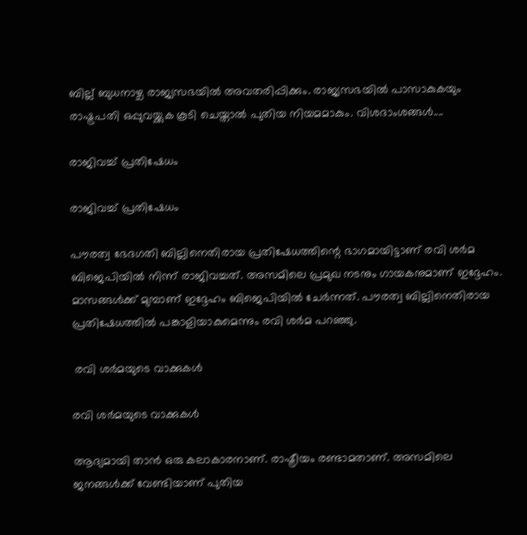ബില്ല് ബുധനാഴ്ച രാജ്യസഭയില്‍ അവതരിപ്പിക്കും. രാജ്യസഭയില്‍ പാസാകുകയും രാഷ്ട്രപതി ഒപ്പുവയ്ക്കുക കൂടി ചെയ്താല്‍ പുതിയ നിയമമാകും. വിശദാംശങ്ങള്‍....

രാജിവച്ച് പ്രതിഷേധം

രാജിവച്ച് പ്രതിഷേധം

പൗരത്വ ഭേദഗതി ബില്ലിനെതിരായ പ്രതിഷേധത്തിന്റെ ഭാഗമായിട്ടാണ് രവി ശര്‍മ ബിജെപിയില്‍ നിന്ന് രാജിവച്ചത്. അസമിലെ പ്രമുഖ നടനും ഗായകനുമാണ് ഇദ്ദേഹം. മാസങ്ങള്‍ക്ക് മുമ്പാണ് ഇദ്ദേഹം ബിജെപിയില്‍ ചേര്‍ന്നത്. പൗരത്വ ബില്ലിനെതിരായ പ്രതിഷേധത്തില്‍ പങ്കാളിയാകുമെന്നും രവി ശര്‍മ പറഞ്ഞു.

 രവി ശര്‍മയുടെ വാക്കുകള്‍

രവി ശര്‍മയുടെ വാക്കുകള്‍

ആദ്യമായി താന്‍ ഒരു കലാകാരനാണ്. രാഷ്ട്രീയം രണ്ടാമതാണ്. അസമിലെ ജനങ്ങള്‍ക്ക് വേണ്ടിയാണ് പുതിയ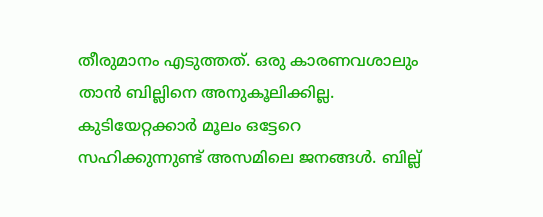തീരുമാനം എടുത്തത്. ഒരു കാരണവശാലും താന്‍ ബില്ലിനെ അനുകൂലിക്കില്ല. കുടിയേറ്റക്കാര്‍ മൂലം ഒട്ടേറെ സഹിക്കുന്നുണ്ട് അസമിലെ ജനങ്ങള്‍. ബില്ല്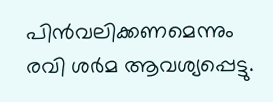പിന്‍വലിക്കണമെന്നും രവി ശര്‍മ ആവശ്യപ്പെട്ടു.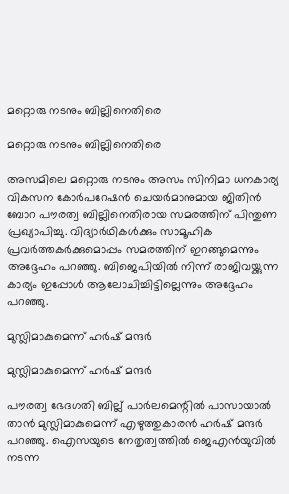മറ്റൊരു നടനും ബില്ലിനെതിരെ

മറ്റൊരു നടനും ബില്ലിനെതിരെ

അസമിലെ മറ്റൊരു നടനും അസം സിനിമാ ധനകാര്യ വികസന കോര്‍പറേഷന്‍ ചെയര്‍മാനുമായ ജിതിന്‍ ബോറ പൗരത്വ ബില്ലിനെതിരായ സമരത്തിന് പിന്തുണ പ്രഖ്യാപിച്ചു. വിദ്യാര്‍ഥികള്‍ക്കും സാമൂഹിക പ്രവര്‍ത്തകര്‍ക്കുമൊപ്പം സമരത്തിന് ഇറങ്ങുമെന്നും അദ്ദേഹം പറഞ്ഞു. ബിജെപിയില്‍ നിന്ന് രാജിവയ്ക്കുന്ന കാര്യം ഇപ്പോള്‍ ആലോചിച്ചിട്ടില്ലെന്നും അദ്ദേഹം പറഞ്ഞു.

മുസ്ലിമാകുമെന്ന് ഹര്‍ഷ് മന്ദര്‍

മുസ്ലിമാകുമെന്ന് ഹര്‍ഷ് മന്ദര്‍

പൗരത്വ ഭേദഗതി ബില്ല് പാര്‍ലമെന്റില്‍ പാസായാല്‍ താന്‍ മുസ്ലിമാകുമെന്ന് എഴുത്തുകാരന്‍ ഹര്‍ഷ് മന്ദര്‍ പറഞ്ഞു. ഐസയുടെ നേതൃത്വത്തില്‍ ജെഎന്‍യുവില്‍ നടന്ന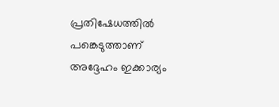പ്രതിഷേധത്തില്‍ പങ്കെടുത്താണ് അദ്ദേഹം ഇക്കാര്യം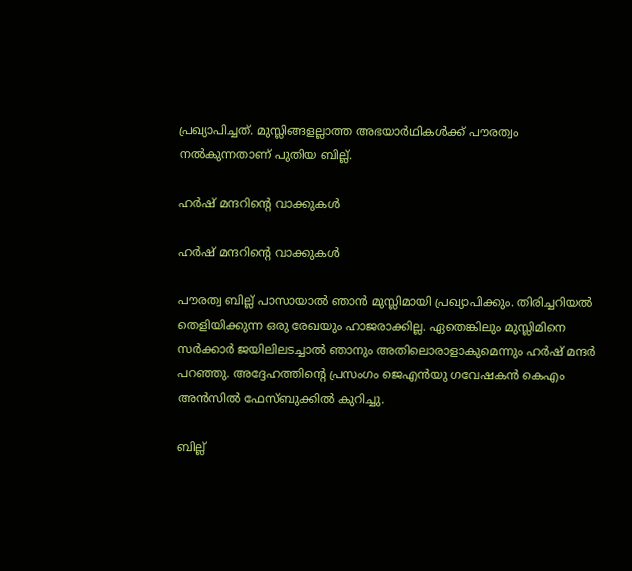പ്രഖ്യാപിച്ചത്. മുസ്ലിങ്ങളല്ലാത്ത അഭയാര്‍ഥികള്‍ക്ക് പൗരത്വം നല്‍കുന്നതാണ് പുതിയ ബില്ല്.

ഹര്‍ഷ് മന്ദറിന്റെ വാക്കുകള്‍

ഹര്‍ഷ് മന്ദറിന്റെ വാക്കുകള്‍

പൗരത്വ ബില്ല് പാസായാല്‍ ഞാന്‍ മുസ്ലിമായി പ്രഖ്യാപിക്കും. തിരിച്ചറിയല്‍ തെളിയിക്കുന്ന ഒരു രേഖയും ഹാജരാക്കില്ല. ഏതെങ്കിലും മുസ്ലിമിനെ സര്‍ക്കാര്‍ ജയിലിലടച്ചാല്‍ ഞാനും അതിലൊരാളാകുമെന്നും ഹര്‍ഷ് മന്ദര്‍ പറഞ്ഞു. അദ്ദേഹത്തിന്റെ പ്രസംഗം ജെഎന്‍യു ഗവേഷകന്‍ കെഎം അന്‍സില്‍ ഫേസ്ബുക്കില്‍ കുറിച്ചു.

ബില്ല്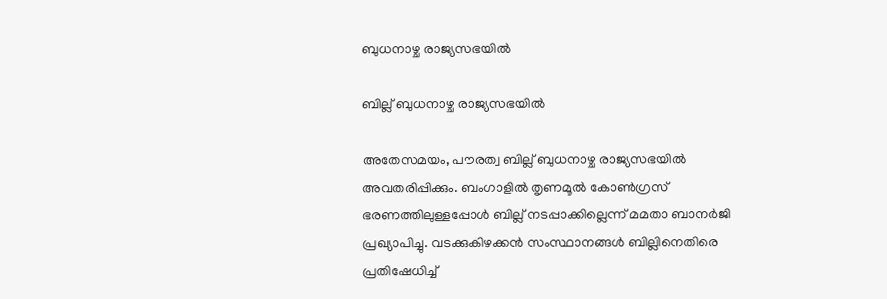ബുധനാഴ്ച രാജ്യസഭയില്‍

ബില്ല് ബുധനാഴ്ച രാജ്യസഭയില്‍

അതേസമയം, പൗരത്വ ബില്ല് ബുധനാഴ്ച രാജ്യസഭയില്‍ അവതരിപ്പിക്കും. ബംഗാളില്‍ തൃണമൂല്‍ കോണ്‍ഗ്രസ് ഭരണത്തിലുള്ളപ്പോള്‍ ബില്ല് നടപ്പാക്കില്ലെന്ന് മമതാ ബാനര്‍ജി പ്രഖ്യാപിച്ചു. വടക്കുകിഴക്കന്‍ സംസ്ഥാനങ്ങള്‍ ബില്ലിനെതിരെ പ്രതിഷേധിച്ച്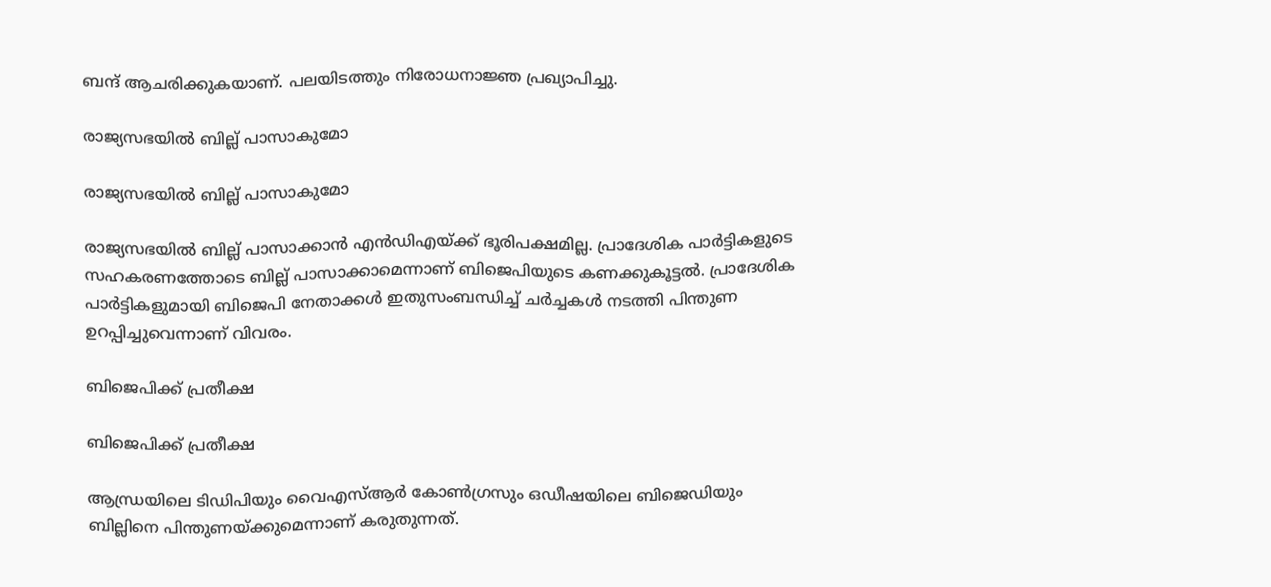ബന്ദ് ആചരിക്കുകയാണ്. പലയിടത്തും നിരോധനാജ്ഞ പ്രഖ്യാപിച്ചു.

രാജ്യസഭയില്‍ ബില്ല് പാസാകുമോ

രാജ്യസഭയില്‍ ബില്ല് പാസാകുമോ

രാജ്യസഭയില്‍ ബില്ല് പാസാക്കാന്‍ എന്‍ഡിഎയ്ക്ക് ഭൂരിപക്ഷമില്ല. പ്രാദേശിക പാര്‍ട്ടികളുടെ സഹകരണത്തോടെ ബില്ല് പാസാക്കാമെന്നാണ് ബിജെപിയുടെ കണക്കുകൂട്ടല്‍. പ്രാദേശിക പാര്‍ട്ടികളുമായി ബിജെപി നേതാക്കള്‍ ഇതുസംബന്ധിച്ച് ചര്‍ച്ചകള്‍ നടത്തി പിന്തുണ ഉറപ്പിച്ചുവെന്നാണ് വിവരം.

ബിജെപിക്ക് പ്രതീക്ഷ

ബിജെപിക്ക് പ്രതീക്ഷ

ആന്ധ്രയിലെ ടിഡിപിയും വൈഎസ്ആര്‍ കോണ്‍ഗ്രസും ഒഡീഷയിലെ ബിജെഡിയും ബില്ലിനെ പിന്തുണയ്ക്കുമെന്നാണ് കരുതുന്നത്.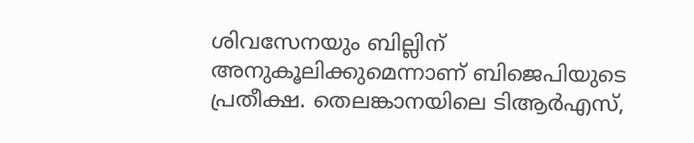ശിവസേനയും ബില്ലിന് അനുകൂലിക്കുമെന്നാണ് ബിജെപിയുടെ പ്രതീക്ഷ. തെലങ്കാനയിലെ ടിആര്‍എസ്,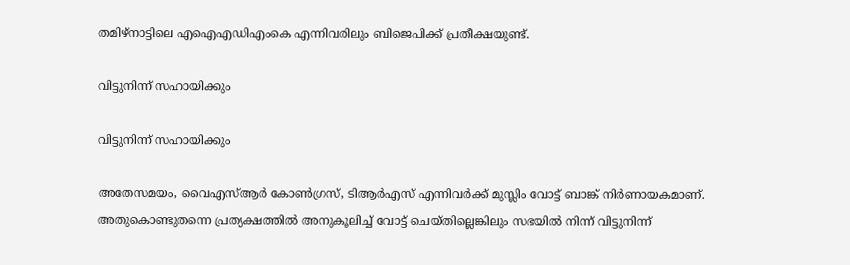തമിഴ്‌നാട്ടിലെ എഐഎഡിഎംകെ എന്നിവരിലും ബിജെപിക്ക് പ്രതീക്ഷയുണ്ട്.

വിട്ടുനിന്ന് സഹായിക്കും

വിട്ടുനിന്ന് സഹായിക്കും

അതേസമയം, വൈഎസ്ആര്‍ കോണ്‍ഗ്രസ്, ടിആര്‍എസ് എന്നിവര്‍ക്ക് മുസ്ലിം വോട്ട് ബാങ്ക് നിര്‍ണായകമാണ്. അതുകൊണ്ടുതന്നെ പ്രത്യക്ഷത്തില്‍ അനുകൂലിച്ച് വോട്ട് ചെയ്തില്ലെങ്കിലും സഭയില്‍ നിന്ന് വിട്ടുനിന്ന്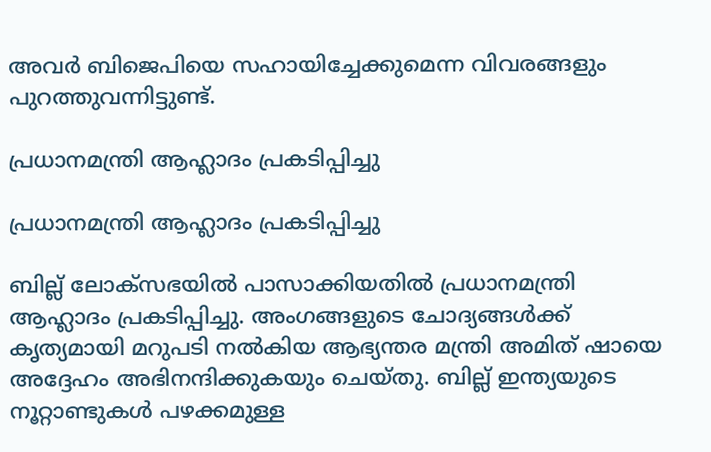അവര്‍ ബിജെപിയെ സഹായിച്ചേക്കുമെന്ന വിവരങ്ങളും പുറത്തുവന്നിട്ടുണ്ട്.

പ്രധാനമന്ത്രി ആഹ്ലാദം പ്രകടിപ്പിച്ചു

പ്രധാനമന്ത്രി ആഹ്ലാദം പ്രകടിപ്പിച്ചു

ബില്ല് ലോക്‌സഭയില്‍ പാസാക്കിയതില്‍ പ്രധാനമന്ത്രി ആഹ്ലാദം പ്രകടിപ്പിച്ചു. അംഗങ്ങളുടെ ചോദ്യങ്ങള്‍ക്ക് കൃത്യമായി മറുപടി നല്‍കിയ ആഭ്യന്തര മന്ത്രി അമിത് ഷായെ അദ്ദേഹം അഭിനന്ദിക്കുകയും ചെയ്തു. ബില്ല് ഇന്ത്യയുടെ നൂറ്റാണ്ടുകള്‍ പഴക്കമുള്ള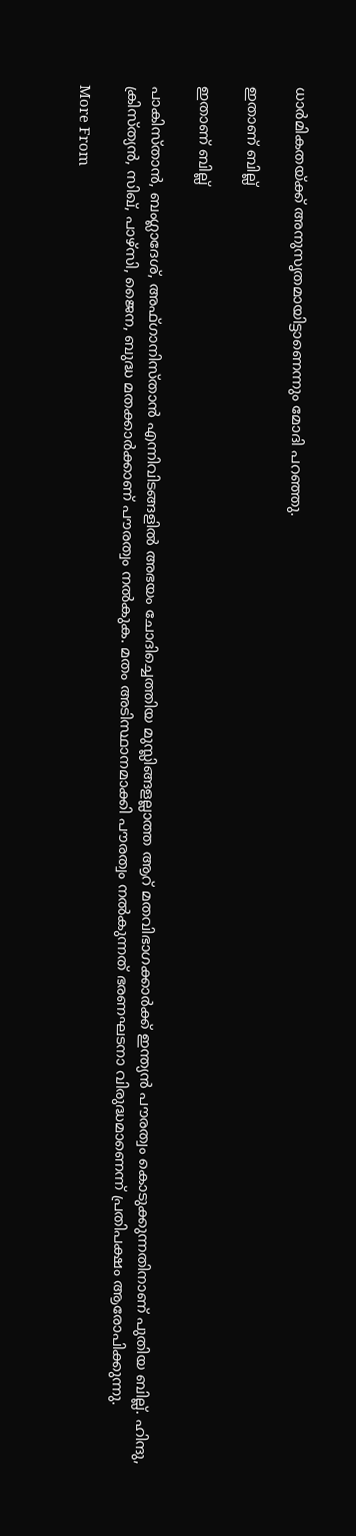ധാര്‍മികതയ്ക്ക് അനുസൃതമായിട്ടാണെന്നും മോദി പറഞ്ഞു.

ഇതാണ് ബില്ല്

ഇതാണ് ബില്ല്

പാകിസ്താന്‍, ബംഗ്ലാദേശ്, അഫ്ഗാനിസ്താന്‍ എന്നിവിടങ്ങളില്‍ അഭയം ചോദിച്ചെത്തിയ മുസ്ലിങ്ങളല്ലാത്ത ആറ് മതവിഭാഗക്കാര്‍ക്ക് ഇന്ത്യന്‍ പൗരത്വം കൊടുക്കുന്നതിനാണ് പുതിയ ബില്ല്. ഹിന്ദു, ക്രിസ്ത്യന്‍, സിഖ്, പാഴ്‌സി, ജൈന, ബുദ്ധ മതക്കാര്‍ക്കാണ് പൗരത്വം നല്‍കുക. മതം അടിസ്ഥാനമാക്കി പൗരത്വം നല്‍കുന്നത് ഭരണഘടനാ വിരുദ്ധമാണെന്ന് പ്രതിപക്ഷം ആരോപിക്കുന്നു.

More From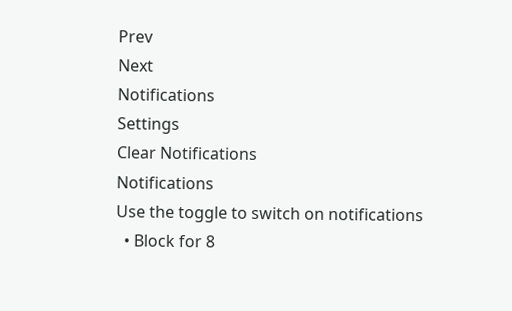Prev
Next
Notifications
Settings
Clear Notifications
Notifications
Use the toggle to switch on notifications
  • Block for 8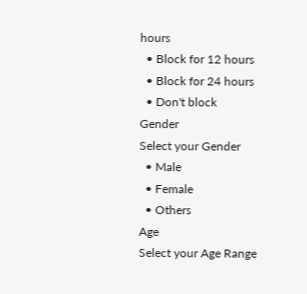hours
  • Block for 12 hours
  • Block for 24 hours
  • Don't block
Gender
Select your Gender
  • Male
  • Female
  • Others
Age
Select your Age Range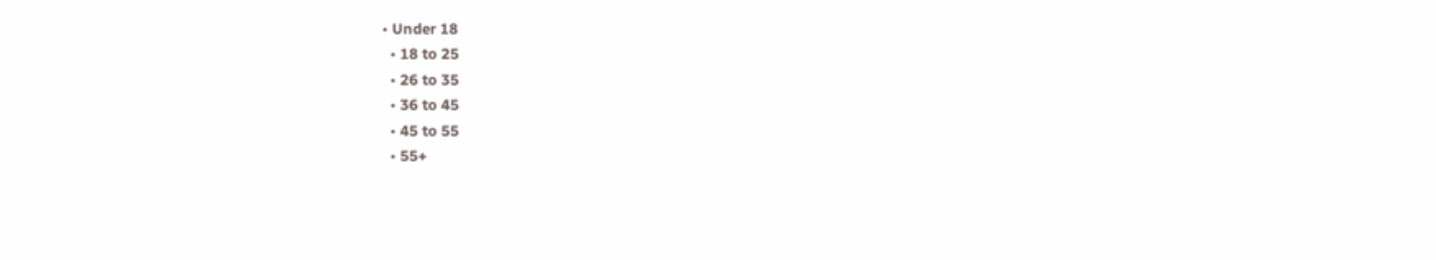• Under 18
  • 18 to 25
  • 26 to 35
  • 36 to 45
  • 45 to 55
  • 55+